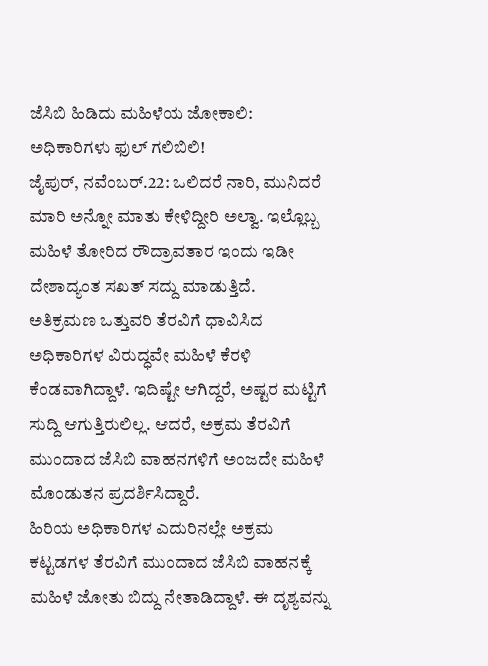ಜೆಸಿಬಿ ಹಿಡಿದು ಮಹಿಳೆಯ ಜೋಕಾಲಿ: ಅಧಿಕಾರಿಗಳು ಫುಲ್ ಗಲಿಬಿಲಿ!
ಜೈಪುರ್, ನವೆಂಬರ್.22: ಒಲಿದರೆ ನಾರಿ, ಮುನಿದರೆ ಮಾರಿ ಅನ್ನೋ ಮಾತು ಕೇಳಿದ್ದೀರಿ ಅಲ್ವಾ. ಇಲ್ಲೊಬ್ಬ ಮಹಿಳೆ ತೋರಿದ ರೌದ್ರಾವತಾರ ಇಂದು ಇಡೀ ದೇಶಾದ್ಯಂತ ಸಖತ್ ಸದ್ದು ಮಾಡುತ್ತಿದೆ.
ಅತಿಕ್ರಮಣ ಒತ್ತುವರಿ ತೆರವಿಗೆ ಧಾವಿಸಿದ ಅಧಿಕಾರಿಗಳ ವಿರುದ್ಧವೇ ಮಹಿಳೆ ಕೆರಳಿ ಕೆಂಡವಾಗಿದ್ದಾಳೆ. ಇದಿಷ್ಟೇ ಆಗಿದ್ದರೆ, ಅಷ್ಟರ ಮಟ್ಟಿಗೆ ಸುದ್ದಿ ಆಗುತ್ತಿರುಲಿಲ್ಲ. ಆದರೆ, ಅಕ್ರಮ ತೆರವಿಗೆ ಮುಂದಾದ ಜೆಸಿಬಿ ವಾಹನಗಳಿಗೆ ಅಂಜದೇ ಮಹಿಳೆ ಮೊಂಡುತನ ಪ್ರದರ್ಶಿಸಿದ್ದಾರೆ.
ಹಿರಿಯ ಅಧಿಕಾರಿಗಳ ಎದುರಿನಲ್ಲೇ ಅಕ್ರಮ ಕಟ್ಟಡಗಳ ತೆರವಿಗೆ ಮುಂದಾದ ಜೆಸಿಬಿ ವಾಹನಕ್ಕೆ ಮಹಿಳೆ ಜೋತು ಬಿದ್ದು ನೇತಾಡಿದ್ದಾಳೆ. ಈ ದೃಶ್ಯವನ್ನು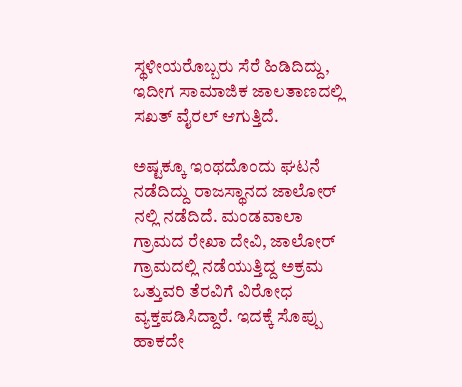ಸ್ಥಳೀಯರೊಬ್ಬರು ಸೆರೆ ಹಿಡಿದಿದ್ದು, ಇದೀಗ ಸಾಮಾಜಿಕ ಜಾಲತಾಣದಲ್ಲಿ ಸಖತ್ ವೈರಲ್ ಆಗುತ್ತಿದೆ.

ಅಷ್ಟಕ್ಕೂ ಇಂಥದೊಂದು ಘಟನೆ ನಡೆದಿದ್ದು ರಾಜಸ್ಥಾನದ ಜಾಲೋರ್ ನಲ್ಲಿ ನಡೆದಿದೆ. ಮಂಡವಾಲಾ ಗ್ರಾಮದ ರೇಖಾ ದೇವಿ, ಜಾಲೋರ್ ಗ್ರಾಮದಲ್ಲಿ ನಡೆಯುತ್ತಿದ್ದ ಅಕ್ರಮ ಒತ್ತುವರಿ ತೆರವಿಗೆ ವಿರೋಧ ವ್ಯಕ್ತಪಡಿಸಿದ್ದಾರೆ. ಇದಕ್ಕೆ ಸೊಪ್ಪು ಹಾಕದೇ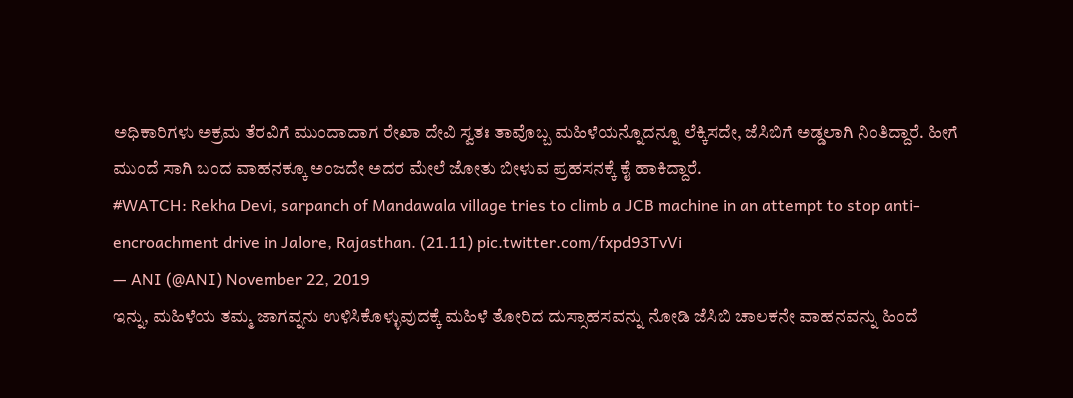ಅಧಿಕಾರಿಗಳು ಅಕ್ರಮ ತೆರವಿಗೆ ಮುಂದಾದಾಗ ರೇಖಾ ದೇವಿ ಸ್ವತಃ ತಾವೊಬ್ಬ ಮಹಿಳೆಯನ್ನೊದನ್ನೂ ಲೆಕ್ಕಿಸದೇ, ಜೆಸಿಬಿಗೆ ಅಡ್ಡಲಾಗಿ ನಿಂತಿದ್ದಾರೆ. ಹೀಗೆ ಮುಂದೆ ಸಾಗಿ ಬಂದ ವಾಹನಕ್ಕೂ ಅಂಜದೇ ಅದರ ಮೇಲೆ ಜೋತು ಬೀಳುವ ಪ್ರಹಸನಕ್ಕೆ ಕೈ ಹಾಕಿದ್ದಾರೆ.
#WATCH: Rekha Devi, sarpanch of Mandawala village tries to climb a JCB machine in an attempt to stop anti-encroachment drive in Jalore, Rajasthan. (21.11) pic.twitter.com/fxpd93TvVi
— ANI (@ANI) November 22, 2019
ಇನ್ನು, ಮಹಿಳೆಯ ತಮ್ಮ ಜಾಗವ್ನನು ಉಳಿಸಿಕೊಳ್ಳುವುದಕ್ಕೆ ಮಹಿಳೆ ತೋರಿದ ದುಸ್ಸಾಹಸವನ್ನು ನೋಡಿ ಜೆಸಿಬಿ ಚಾಲಕನೇ ವಾಹನವನ್ನು ಹಿಂದೆ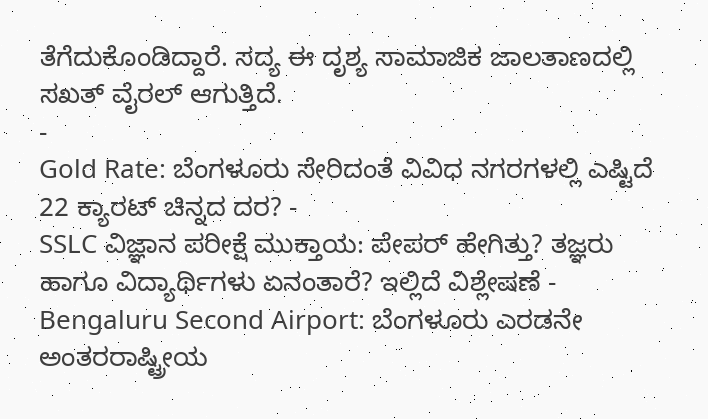ತೆಗೆದುಕೊಂಡಿದ್ದಾರೆ. ಸದ್ಯ ಈ ದೃಶ್ಯ ಸಾಮಾಜಿಕ ಜಾಲತಾಣದಲ್ಲಿ ಸಖತ್ ವೈರಲ್ ಆಗುತ್ತಿದೆ.
-
Gold Rate: ಬೆಂಗಳೂರು ಸೇರಿದಂತೆ ವಿವಿಧ ನಗರಗಳಲ್ಲಿ ಎಷ್ಟಿದೆ 22 ಕ್ಯಾರಟ್ ಚಿನ್ನದ ದರ? -
SSLC ವಿಜ್ಞಾನ ಪರೀಕ್ಷೆ ಮುಕ್ತಾಯ: ಪೇಪರ್ ಹೇಗಿತ್ತು? ತಜ್ಞರು ಹಾಗೂ ವಿದ್ಯಾರ್ಥಿಗಳು ಏನಂತಾರೆ? ಇಲ್ಲಿದೆ ವಿಶ್ಲೇಷಣೆ -
Bengaluru Second Airport: ಬೆಂಗಳೂರು ಎರಡನೇ ಅಂತರರಾಷ್ಟ್ರೀಯ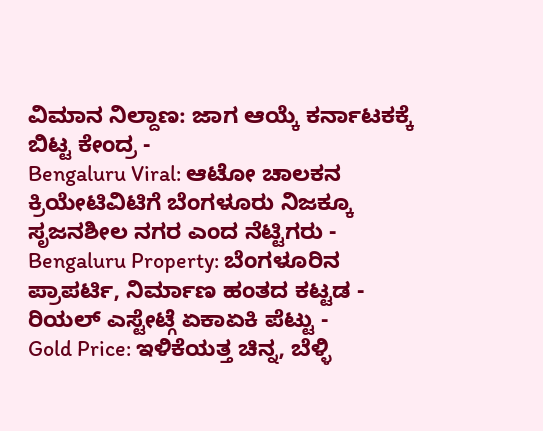ವಿಮಾನ ನಿಲ್ದಾಣ: ಜಾಗ ಆಯ್ಕೆ ಕರ್ನಾಟಕಕ್ಕೆ ಬಿಟ್ಟ ಕೇಂದ್ರ -
Bengaluru Viral: ಆಟೋ ಚಾಲಕನ ಕ್ರಿಯೇಟಿವಿಟಿಗೆ ಬೆಂಗಳೂರು ನಿಜಕ್ಕೂ ಸೃಜನಶೀಲ ನಗರ ಎಂದ ನೆಟ್ಟಿಗರು -
Bengaluru Property: ಬೆಂಗಳೂರಿನ ಪ್ರಾಪರ್ಟಿ, ನಿರ್ಮಾಣ ಹಂತದ ಕಟ್ಟಡ - ರಿಯಲ್ ಎಸ್ಟೇಟ್ಗೆ ಏಕಾಏಕಿ ಪೆಟ್ಟು -
Gold Price: ಇಳಿಕೆಯತ್ತ ಚಿನ್ನ, ಬೆಳ್ಳಿ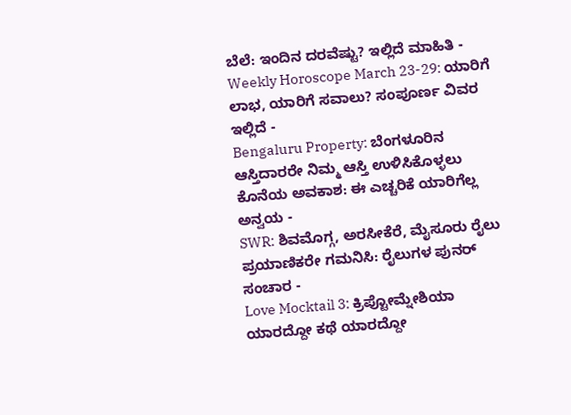ಬೆಲೆ: ಇಂದಿನ ದರವೆಷ್ಟು? ಇಲ್ಲಿದೆ ಮಾಹಿತಿ -
Weekly Horoscope March 23-29: ಯಾರಿಗೆ ಲಾಭ, ಯಾರಿಗೆ ಸವಾಲು? ಸಂಪೂರ್ಣ ವಿವರ ಇಲ್ಲಿದೆ -
Bengaluru Property: ಬೆಂಗಳೂರಿನ ಆಸ್ತಿದಾರರೇ ನಿಮ್ಮ ಆಸ್ತಿ ಉಳಿಸಿಕೊಳ್ಳಲು ಕೊನೆಯ ಅವಕಾಶ: ಈ ಎಚ್ಚರಿಕೆ ಯಾರಿಗೆಲ್ಲ ಅನ್ವಯ -
SWR: ಶಿವಮೊಗ್ಗ, ಅರಸೀಕೆರೆ, ಮೈಸೂರು ರೈಲು ಪ್ರಯಾಣಿಕರೇ ಗಮನಿಸಿ: ರೈಲುಗಳ ಪುನರ್ ಸಂಚಾರ -
Love Mocktail 3: ಕ್ರಿಪ್ಟೋಮ್ನೇಶಿಯಾ ಯಾರದ್ದೋ ಕಥೆ ಯಾರದ್ದೋ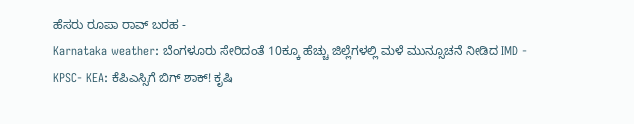ಹೆಸರು ರೂಪಾ ರಾವ್ ಬರಹ -
Karnataka weather: ಬೆಂಗಳೂರು ಸೇರಿದಂತೆ 10ಕ್ಕೂ ಹೆಚ್ಚು ಜಿಲ್ಲೆಗಳಲ್ಲಿ ಮಳೆ ಮುನ್ಸೂಚನೆ ನೀಡಿದ IMD -
KPSC- KEA: ಕೆಪಿಎಸ್ಸಿಗೆ ಬಿಗ್ ಶಾಕ್! ಕೃಷಿ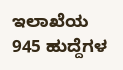ಇಲಾಖೆಯ 945 ಹುದ್ದೆಗಳ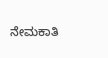ನೇಮಕಾತಿ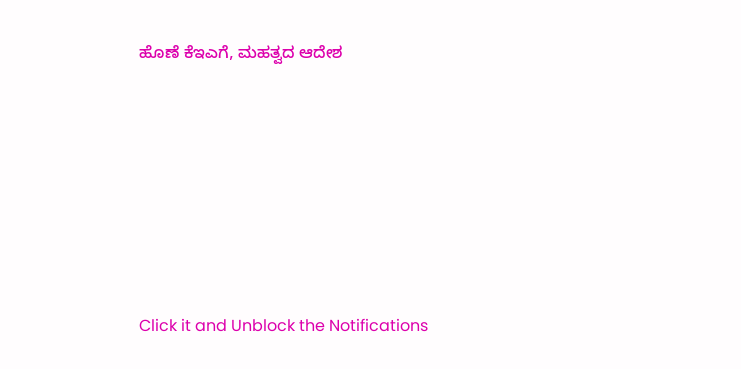ಹೊಣೆ ಕೆಇಎಗೆ, ಮಹತ್ವದ ಆದೇಶ












Click it and Unblock the Notifications